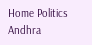Home Politics Andhra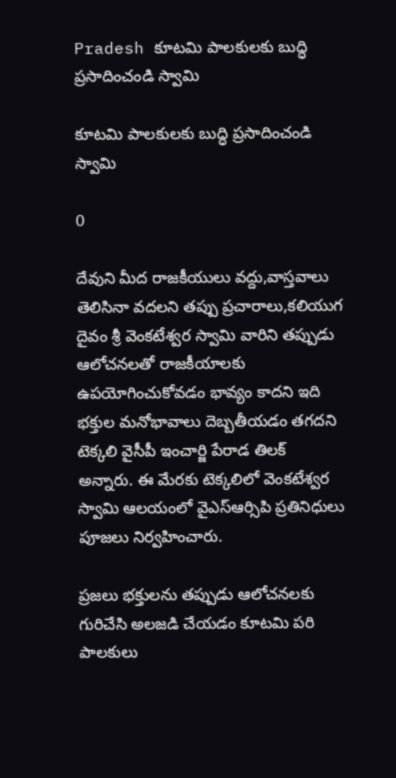Pradesh కూటమి పాలకులకు బుద్ధి ప్రసాదించండి స్వామి

కూటమి పాలకులకు బుద్ధి ప్రసాదించండి స్వామి

0

దేవుని మీద రాజకీయులు వద్దు,వాస్తవాలు తెలిసినా వదలని తప్పు ప్రచారాలు,కలియుగ దైవం శ్రీ వెంకటేశ్వర స్వామి వారిని తప్పుడు ఆలోచనలతో రాజకీయాలకు ఉపయోగించుకోవడం భావ్యం కాదని ఇది భక్తుల మనోభావాలు దెబ్బతీయడం తగదని టెక్కలి వైసీపీ ఇంచార్జి పేరాడ తిలక్ అన్నారు. ఈ మేరకు టెక్కలిలో వెంకటేశ్వర స్వామి ఆలయంలో వైఎస్ఆర్సిపి ప్రతినిధులు పూజలు నిర్వహించారు.

ప్రజలు భక్తులను తప్పుడు ఆలోచనలకు గురిచేసి అలజడి చేయడం కూటమి పరి పాలకులు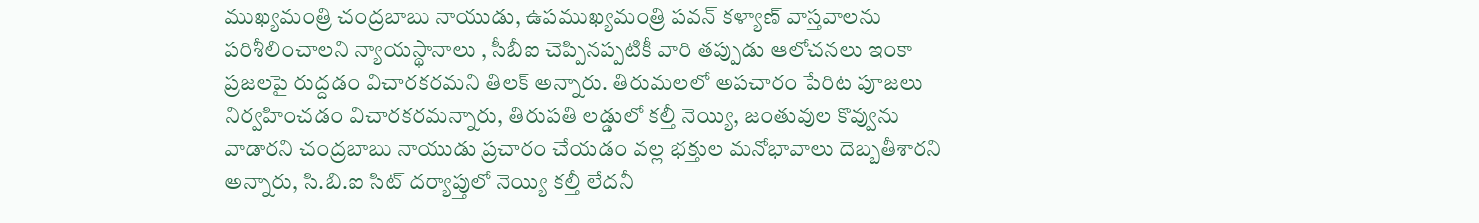ముఖ్యమంత్రి చంద్రబాబు నాయుడు, ఉపముఖ్యమంత్రి పవన్ కళ్యాణ్ వాస్తవాలను పరిశీలించాలని న్యాయస్థానాలు , సీబీఐ చెప్పినప్పటికీ వారి తప్పుడు ఆలోచనలు ఇంకా ప్రజలపై రుద్దడం విచారకరమని తిలక్ అన్నారు. తిరుమలలో అపచారం పేరిట పూజలు నిర్వహించడం విచారకరమన్నారు, తిరుపతి లడ్డులో కల్తీ నెయ్యి, జంతువుల కొవ్వును వాడారని చంద్రబాబు నాయుడు ప్రచారం చేయడం వల్ల భక్తుల మనోభావాలు దెబ్బతీశారని అన్నారు, సి.బి.ఐ సిట్ దర్యాప్తులో నెయ్యి కల్తీ లేదనీ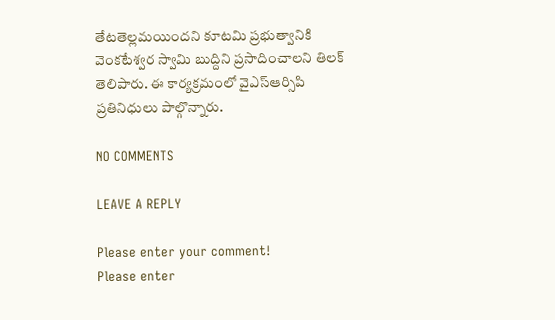తేటతెల్లమయిందని కూటమి ప్రభుత్వానికి వెంకటేశ్వర స్వామి బుద్దిని ప్రసాదించాలని తిలక్ తెలిపారు. ఈ కార్యక్రమంలో వైఎస్ఆర్సిపి ప్రతినిధులు పాల్గొన్నారు.

NO COMMENTS

LEAVE A REPLY

Please enter your comment!
Please enter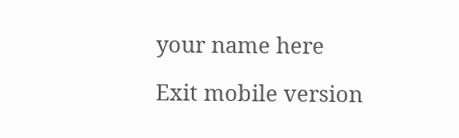your name here

Exit mobile version